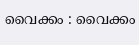വൈക്കം : വൈക്കം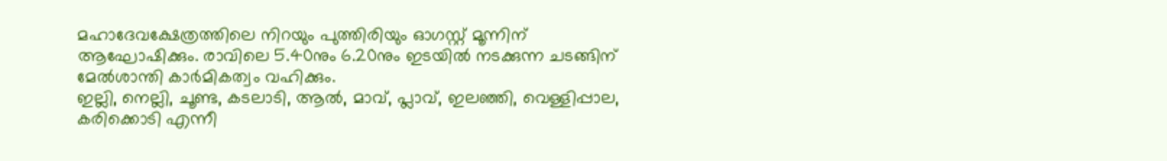മഹാദേവക്ഷേത്രത്തിലെ നിറയും പുത്തിരിയും ഓഗസ്റ്റ് മൂന്നിന് ആഘോഷിക്കും. രാവിലെ 5.40നും 6.20നും ഇടയിൽ നടക്കുന്ന ചടങ്ങിന് മേൽശാന്തി കാർമികത്വം വഹിക്കും.
ഇല്ലി, നെല്ലി, ചൂണ്ട, കടലാടി, ആൽ, മാവ്, പ്ലാവ്, ഇലഞ്ഞി, വെള്ളിപ്പാല, കരിക്കൊടി എന്നീ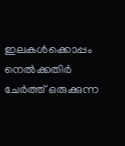ഇലകൾക്കൊപ്പം നെൽക്കതിർ ചേർത്ത് ഒരുക്കുന്ന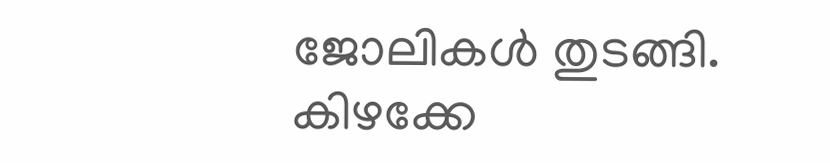ജോലികൾ തുടങ്ങി. കിഴക്കേ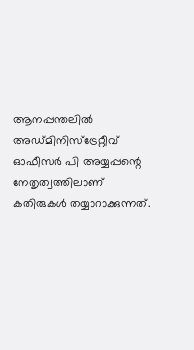ആനപ്പന്തലിൽ അഡ്മിനിസ്ട്രേറ്റീവ് ഓഫീസർ പി അയ്യപ്പന്റെ നേതൃത്വത്തിലാണ് കതിരുകൾ തയ്യാറാക്കുന്നത്.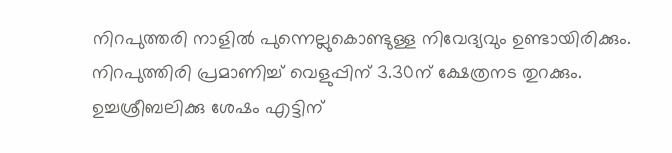നിറപുത്തരി നാളിൽ പുന്നെല്ലുകൊണ്ടുള്ള നിവേദ്യവും ഉണ്ടായിരിക്കും. നിറപുത്തിരി പ്രമാണിച്ച് വെളുപ്പിന് 3.30ന് ക്ഷേത്രനട തുറക്കും. ഉച്ചശ്രീബലിക്കു ശേഷം എട്ടിന്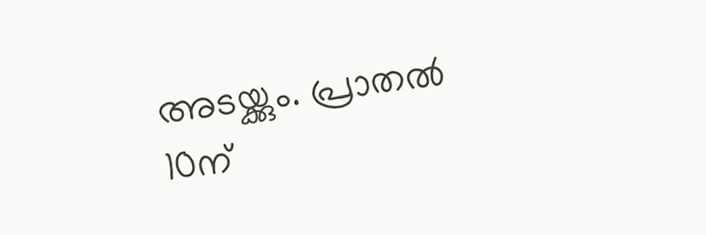അടയ്ക്കും. പ്രാതൽ 10ന്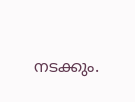നടക്കും.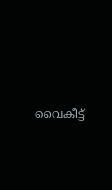വൈകീട്ട്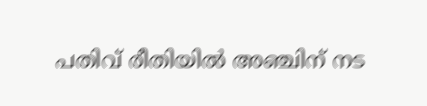പതിവ് രീതിയിൽ അഞ്ചിന് നട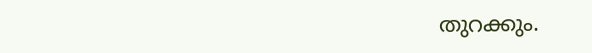തുറക്കും.